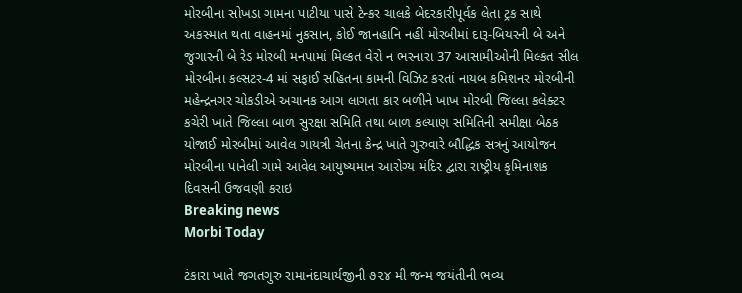મોરબીના સોખડા ગામના પાટીયા પાસે ટેન્કર ચાલકે બેદરકારીપૂર્વક લેતા ટ્રક સાથે અકસ્માત થતા વાહનમાં નુકસાન, કોઈ જાનહાનિ નહીં મોરબીમાં દારૂ-બિયરની બે અને જુગારની બે રેડ મોરબી મનપામાં મિલ્કત વેરો ન ભરનારા 37 આસામીઓની મિલ્કત સીલ મોરબીના કલ્સટર-4 માં સફાઈ સહિતના કામની વિઝિટ કરતાં નાયબ કમિશનર મોરબીની મહેન્દ્રનગર ચોકડીએ અચાનક આગ લાગતા કાર બળીને ખાખ મોરબી જિલ્લા કલેક્ટર કચેરી ખાતે જિલ્લા બાળ સુરક્ષા સમિતિ તથા બાળ કલ્યાણ સમિતિની સમીક્ષા બેઠક યોજાઈ મોરબીમાં આવેલ ગાયત્રી ચેતના કેન્દ્ર ખાતે ગુરુવારે બૌદ્ધિક સત્રનું આયોજન મોરબીના પાનેલી ગામે આવેલ આયુષ્યમાન આરોગ્ય મંદિર દ્વારા રાષ્ટ્રીય કૃમિનાશક દિવસની ઉજવણી કરાઇ
Breaking news
Morbi Today

ટંકારા ખાતે જગતગુરુ રામાનંદાચાર્યજીની ૭૨૪ મી જન્મ જયંતીની ભવ્ય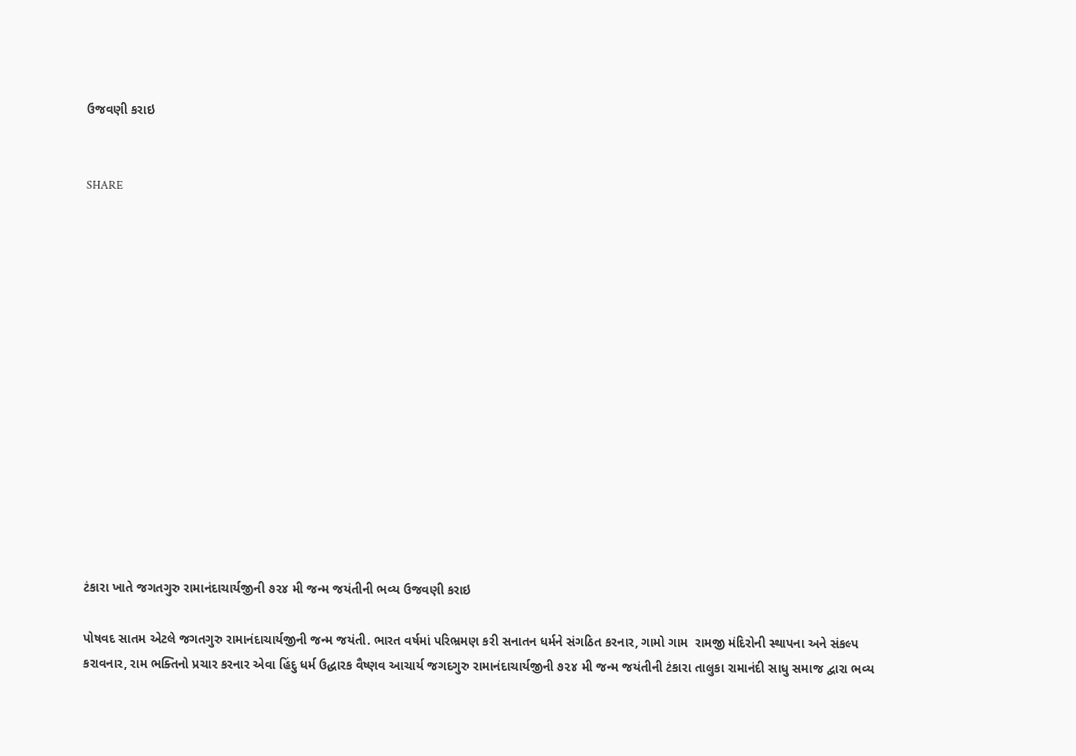ઉજવણી કરાઇ


SHARE















ટંકારા ખાતે જગતગુરુ રામાનંદાચાર્યજીની ૭૨૪ મી જન્મ જયંતીની ભવ્ય ઉજવણી કરાઇ

પોષવદ સાતમ એટલે જગતગુરુ રામાનંદાચાર્યજીની જન્મ જયંતી. ભારત વર્ષમાં પરિભ્રમણ કરી સનાતન ધર્મને સંગઠિત કરનાર, ગામો ગામ  રામજી મંદિરોની સ્થાપના અને સંકલ્પ કરાવનાર, રામ ભક્તિનો પ્રચાર કરનાર એવા હિંદુ ધર્મ ઉદ્ધારક વૈષ્ણવ આચાર્ય જગદગુરુ રામાનંદાચાર્યજીની ૭૨૪ મી જન્મ જયંતીની ટંકારા તાલુકા રામાનંદી સાધુ સમાજ દ્વારા ભવ્ય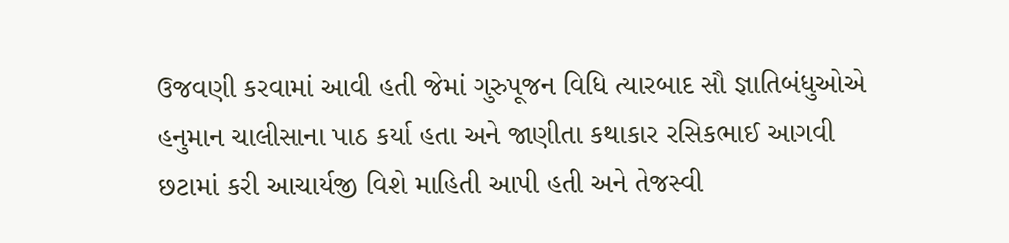ઉજવણી કરવામાં આવી હતી જેમાં ગુરુપૂજન વિધિ ત્યારબાદ સૌ જ્ઞાતિબંધુઓએ હનુમાન ચાલીસાના પાઠ કર્યા હતા અને જાણીતા કથાકાર રસિકભાઈ આગવી છટામાં કરી આચાર્યજી વિશે માહિતી આપી હતી અને તેજસ્વી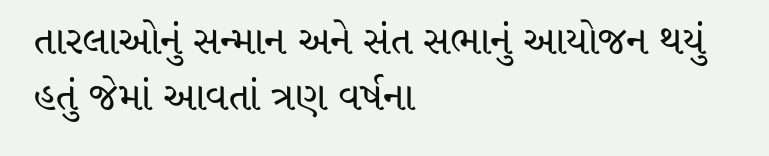તારલાઓનું સન્માન અને સંત સભાનું આયોજન થયું હતું જેમાં આવતાં ત્રણ વર્ષના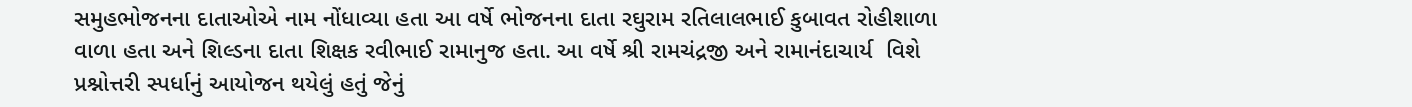સમુહભોજનના દાતાઓએ નામ નોંધાવ્યા હતા આ વર્ષે ભોજનના દાતા રઘુરામ રતિલાલભાઈ કુબાવત રોહીશાળા વાળા હતા અને શિલ્ડના દાતા શિક્ષક રવીભાઈ રામાનુજ હતા. આ વર્ષે શ્રી રામચંદ્રજી અને રામાનંદાચાર્ય  વિશે પ્રશ્નોત્તરી સ્પર્ધાનું આયોજન થયેલું હતું જેનું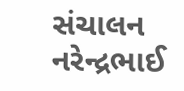સંચાલન નરેન્દ્રભાઈ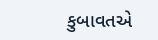કુબાવતએ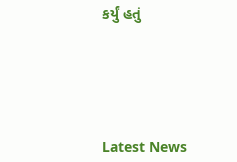કર્યું હતું






Latest News